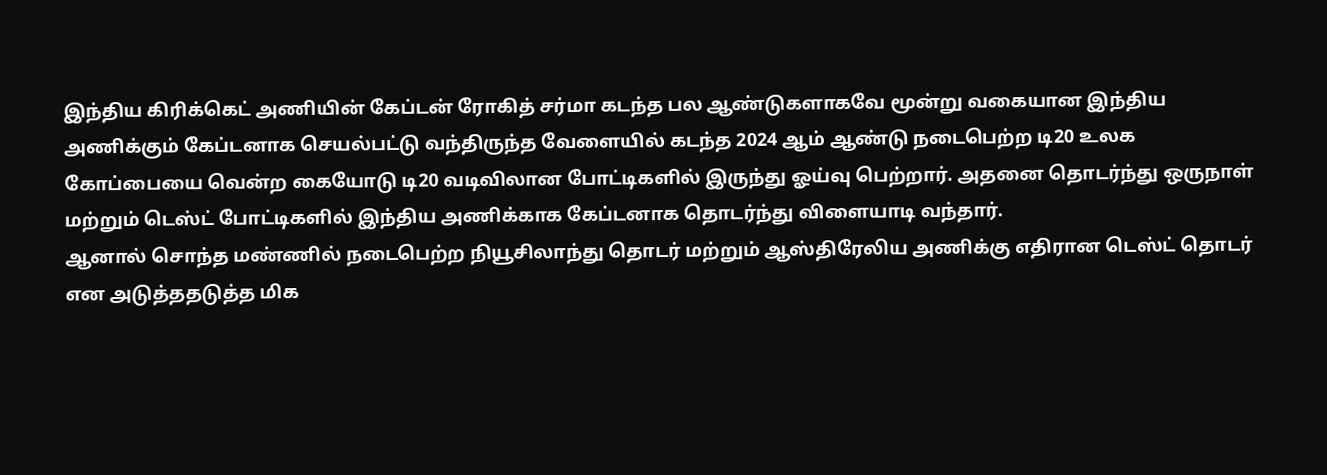இந்திய கிரிக்கெட் அணியின் கேப்டன் ரோகித் சர்மா கடந்த பல ஆண்டுகளாகவே மூன்று வகையான இந்திய அணிக்கும் கேப்டனாக செயல்பட்டு வந்திருந்த வேளையில் கடந்த 2024 ஆம் ஆண்டு நடைபெற்ற டி20 உலக கோப்பையை வென்ற கையோடு டி20 வடிவிலான போட்டிகளில் இருந்து ஓய்வு பெற்றார். அதனை தொடர்ந்து ஒருநாள் மற்றும் டெஸ்ட் போட்டிகளில் இந்திய அணிக்காக கேப்டனாக தொடர்ந்து விளையாடி வந்தார்.
ஆனால் சொந்த மண்ணில் நடைபெற்ற நியூசிலாந்து தொடர் மற்றும் ஆஸ்திரேலிய அணிக்கு எதிரான டெஸ்ட் தொடர் என அடுத்ததடுத்த மிக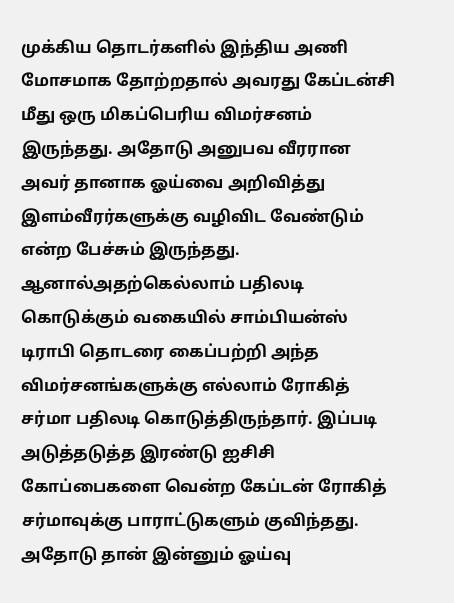முக்கிய தொடர்களில் இந்திய அணி மோசமாக தோற்றதால் அவரது கேப்டன்சி மீது ஒரு மிகப்பெரிய விமர்சனம் இருந்தது. அதோடு அனுபவ வீரரான அவர் தானாக ஓய்வை அறிவித்து இளம்வீரர்களுக்கு வழிவிட வேண்டும் என்ற பேச்சும் இருந்தது.
ஆனால்அதற்கெல்லாம் பதிலடி கொடுக்கும் வகையில் சாம்பியன்ஸ் டிராபி தொடரை கைப்பற்றி அந்த விமர்சனங்களுக்கு எல்லாம் ரோகித் சர்மா பதிலடி கொடுத்திருந்தார். இப்படி அடுத்தடுத்த இரண்டு ஐசிசி கோப்பைகளை வென்ற கேப்டன் ரோகித் சர்மாவுக்கு பாராட்டுகளும் குவிந்தது. அதோடு தான் இன்னும் ஓய்வு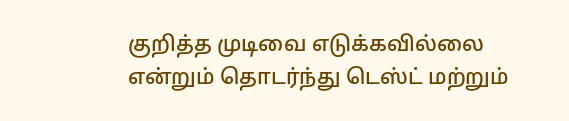குறித்த முடிவை எடுக்கவில்லை என்றும் தொடர்ந்து டெஸ்ட் மற்றும்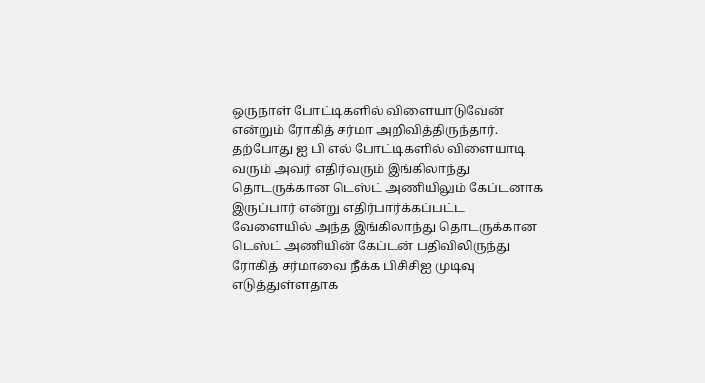ஒருநாள் போட்டிகளில் விளையாடுவேன் என்றும் ரோகித் சர்மா அறிவித்திருந்தார்.
தற்போது ஐ பி எல் போட்டிகளில் விளையாடி வரும் அவர் எதிர்வரும் இங்கிலாந்து தொடருக்கான டெஸ்ட் அணியிலும் கேப்டனாக இருப்பார் என்று எதிர்பார்க்கப்பட்ட வேளையில் அந்த இங்கிலாந்து தொடருக்கான டெஸ்ட் அணியின் கேப்டன் பதிவிலிருந்து ரோகித் சர்மாவை நீக்க பிசிசிஐ முடிவு எடுத்துள்ளதாக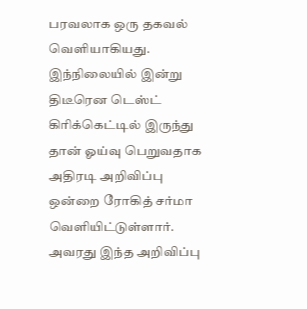பரவலாக ஒரு தகவல் வெளியாகியது.
இந்நிலையில் இன்று திடீரென டெஸ்ட் கிரிக்கெட்டில் இருந்து தான் ஓய்வு பெறுவதாக அதிரடி அறிவிப்பு ஒன்றை ரோகித் சர்மா வெளியிட்டுள்ளார். அவரது இந்த அறிவிப்பு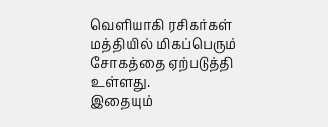வெளியாகி ரசிகர்கள் மத்தியில் மிகப்பெரும் சோகத்தை ஏற்படுத்தி உள்ளது.
இதையும்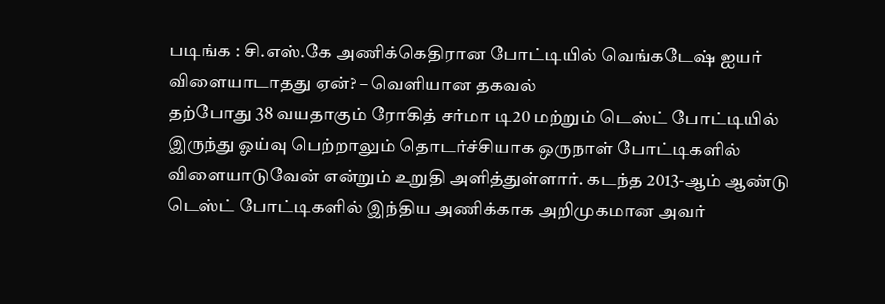படிங்க : சி.எஸ்.கே அணிக்கெதிரான போட்டியில் வெங்கடேஷ் ஐயர் விளையாடாதது ஏன்? – வெளியான தகவல்
தற்போது 38 வயதாகும் ரோகித் சர்மா டி20 மற்றும் டெஸ்ட் போட்டியில் இருந்து ஓய்வு பெற்றாலும் தொடர்ச்சியாக ஒருநாள் போட்டிகளில் விளையாடுவேன் என்றும் உறுதி அளித்துள்ளார். கடந்த 2013-ஆம் ஆண்டு டெஸ்ட் போட்டிகளில் இந்திய அணிக்காக அறிமுகமான அவர்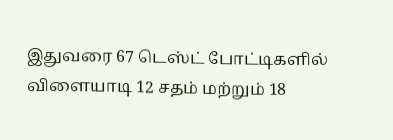இதுவரை 67 டெஸ்ட் போட்டிகளில் விளையாடி 12 சதம் மற்றும் 18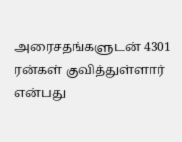அரைசதங்களுடன் 4301 ரன்கள் குவித்துள்ளார் என்பது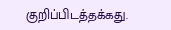குறிப்பிடத்தக்கது.